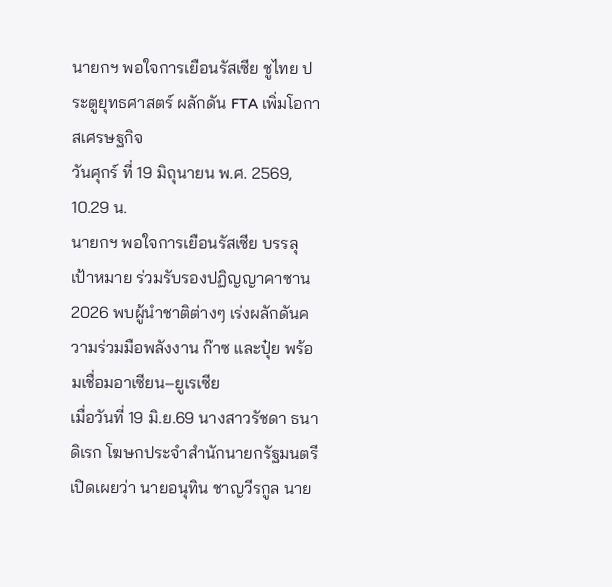นายกฯ พอใจการเยือนรัสเซีย ชูไทย ประตูยุทธศาสตร์ ผลักดัน FTA เพิ่มโอกาสเศรษฐกิจ
วันศุกร์ ที่ 19 มิถุนายน พ.ศ. 2569, 10.29 น.
นายกฯ พอใจการเยือนรัสเซีย บรรลุเป้าหมาย ร่วมรับรองปฏิญญาคาซาน 2026 พบผู้นำชาติต่างๆ เร่งผลักดันความร่วมมือพลังงาน ก๊าซ และปุ๋ย พร้อมเชื่อมอาเซียน–ยูเรเซีย
เมื่อวันที่ 19 มิ.ย.69 นางสาวรัชดา ธนาดิเรก โฆษกประจำสำนักนายกรัฐมนตรี เปิดเผยว่า นายอนุทิน ชาญวีรกูล นาย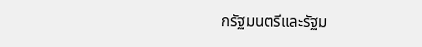กรัฐมนตรีและรัฐม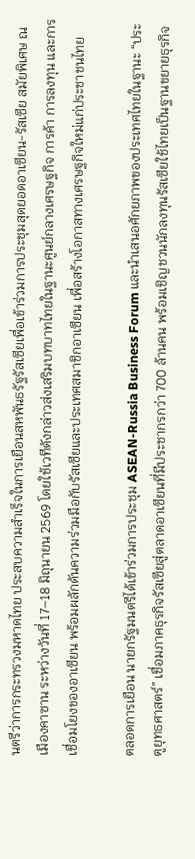นตรีว่าการกระทรวงมหาดไทย ประสบความสำเร็จในการเยือนสหพันธรัฐรัสเซียเพื่อเข้าร่วมการประชุมสุดยอดอาเซียน-รัสเซีย สมัยพิเศษ ณ เมืองคาซาน ระหว่างวันที่ 17–18 มิถุนายน 2569 โดยใช้เวทีดังกล่าวส่งเสริมบทบาทไทยในฐานะศูนย์กลางเศรษฐกิจ การค้า การลงทุน และการเชื่อมโยงของอาเซียน พร้อมผลักดันความร่วมมือกับรัสเซียและประเทศสมาชิกอาเซียน เพื่อสร้างโอกาสทางเศรษฐกิจใหม่แก่ประชาชนไทย

ตลอดการเยือน นายกรัฐมนตรีได้เข้าร่วมการประชุม ASEAN-Russia Business Forum และนำเสนอศักยภาพของประเทศไทยในฐานะ “ประตูยุทธศาสตร์” เชื่อมภาคธุรกิจรัสเซียสู่ตลาดอาเซียนที่มีประชากรกว่า 700 ล้านคน พร้อมเชิญชวนนักลงทุนรัสเซียใช้ไทยเป็นฐานขยายธุรกิจ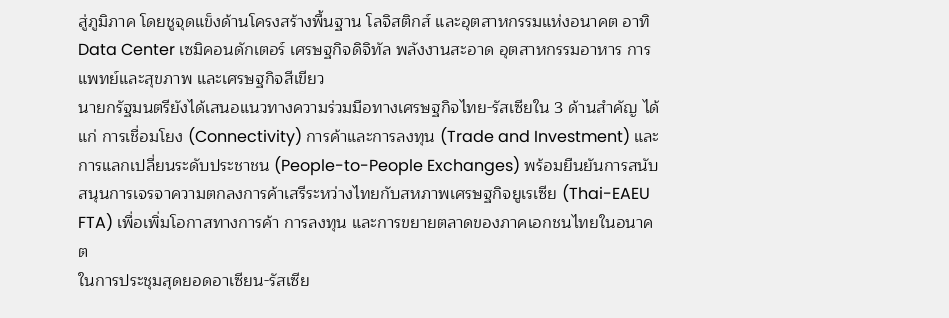สู่ภูมิภาค โดยชูจุดแข็งด้านโครงสร้างพื้นฐาน โลจิสติกส์ และอุตสาหกรรมแห่งอนาคต อาทิ Data Center เซมิคอนดักเตอร์ เศรษฐกิจดิจิทัล พลังงานสะอาด อุตสาหกรรมอาหาร การแพทย์และสุขภาพ และเศรษฐกิจสีเขียว
นายกรัฐมนตรียังได้เสนอแนวทางความร่วมมือทางเศรษฐกิจไทย-รัสเซียใน 3 ด้านสำคัญ ได้แก่ การเชื่อมโยง (Connectivity) การค้าและการลงทุน (Trade and Investment) และการแลกเปลี่ยนระดับประชาชน (People-to-People Exchanges) พร้อมยืนยันการสนับสนุนการเจรจาความตกลงการค้าเสรีระหว่างไทยกับสหภาพเศรษฐกิจยูเรเซีย (Thai-EAEU FTA) เพื่อเพิ่มโอกาสทางการค้า การลงทุน และการขยายตลาดของภาคเอกชนไทยในอนาคต
ในการประชุมสุดยอดอาเซียน-รัสเซีย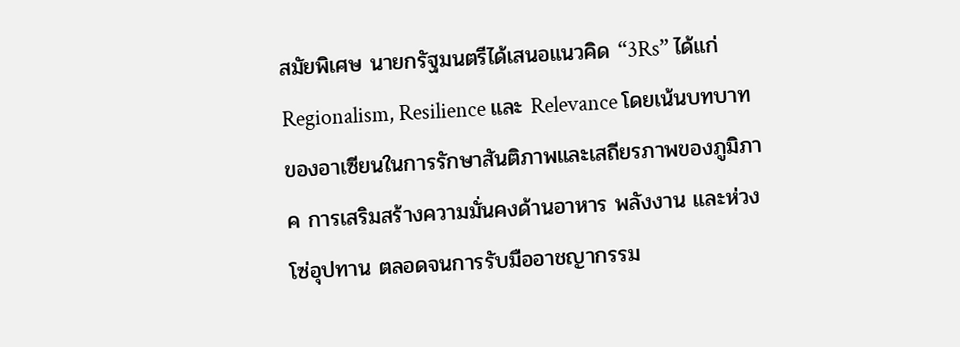สมัยพิเศษ นายกรัฐมนตรีได้เสนอแนวคิด “3Rs” ได้แก่ Regionalism, Resilience และ Relevance โดยเน้นบทบาทของอาเซียนในการรักษาสันติภาพและเสถียรภาพของภูมิภาค การเสริมสร้างความมั่นคงด้านอาหาร พลังงาน และห่วงโซ่อุปทาน ตลอดจนการรับมืออาชญากรรม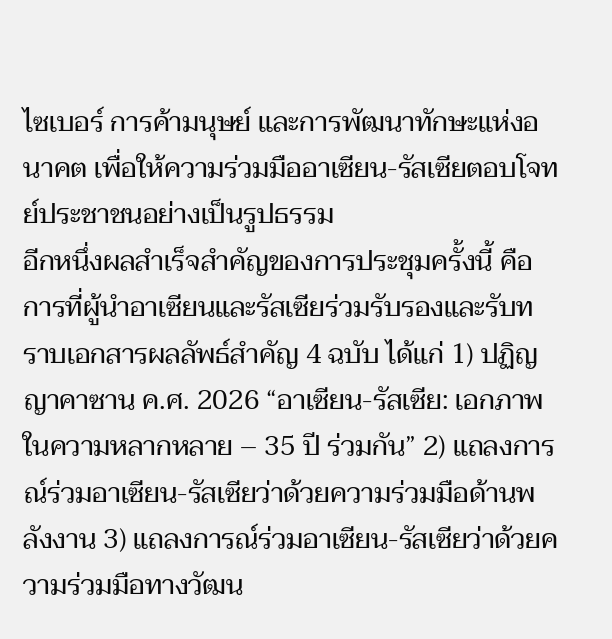ไซเบอร์ การค้ามนุษย์ และการพัฒนาทักษะแห่งอนาคต เพื่อให้ความร่วมมืออาเซียน-รัสเซียตอบโจทย์ประชาชนอย่างเป็นรูปธรรม
อีกหนึ่งผลสำเร็จสำคัญของการประชุมครั้งนี้ คือ การที่ผู้นำอาเซียนและรัสเซียร่วมรับรองและรับทราบเอกสารผลลัพธ์สำคัญ 4 ฉบับ ได้แก่ 1) ปฏิญญาคาซาน ค.ศ. 2026 “อาเซียน-รัสเซีย: เอกภาพในความหลากหลาย – 35 ปี ร่วมกัน” 2) แถลงการณ์ร่วมอาเซียน-รัสเซียว่าด้วยความร่วมมือด้านพลังงาน 3) แถลงการณ์ร่วมอาเซียน-รัสเซียว่าด้วยความร่วมมือทางวัฒน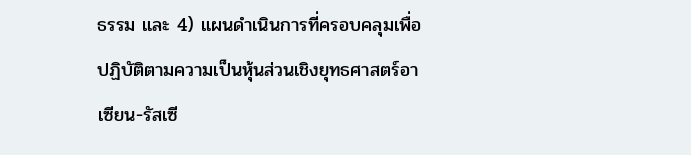ธรรม และ 4) แผนดำเนินการที่ครอบคลุมเพื่อปฏิบัติตามความเป็นหุ้นส่วนเชิงยุทธศาสตร์อาเซียน-รัสเซี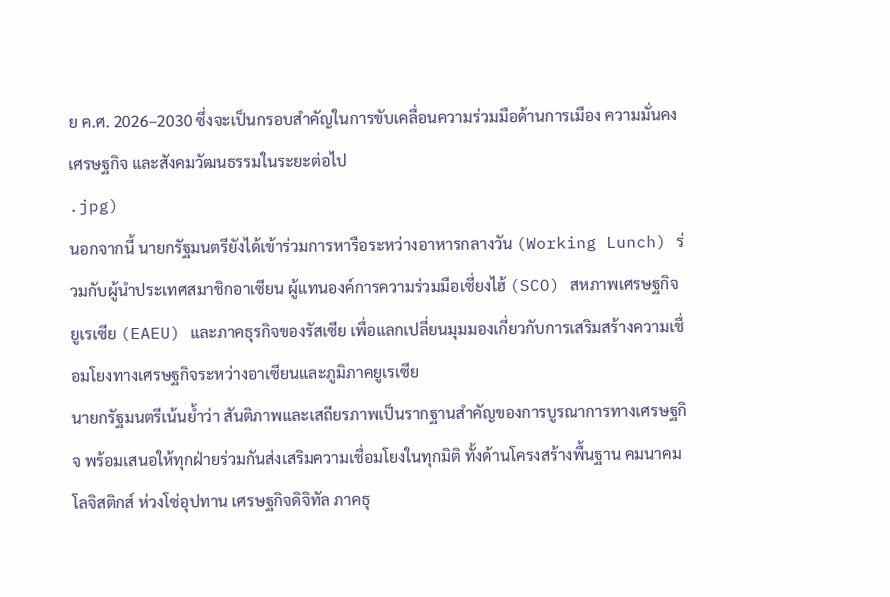ย ค.ศ. 2026–2030 ซึ่งจะเป็นกรอบสำคัญในการขับเคลื่อนความร่วมมือด้านการเมือง ความมั่นคง เศรษฐกิจ และสังคมวัฒนธรรมในระยะต่อไป
.jpg)
นอกจากนี้ นายกรัฐมนตรียังได้เข้าร่วมการหารือระหว่างอาหารกลางวัน (Working Lunch) ร่วมกับผู้นำประเทศสมาชิกอาเซียน ผู้แทนองค์การความร่วมมือเซี่ยงไฮ้ (SCO) สหภาพเศรษฐกิจยูเรเซีย (EAEU) และภาคธุรกิจของรัสเซีย เพื่อแลกเปลี่ยนมุมมองเกี่ยวกับการเสริมสร้างความเชื่อมโยงทางเศรษฐกิจระหว่างอาเซียนและภูมิภาคยูเรเซีย
นายกรัฐมนตรีเน้นย้ำว่า สันติภาพและเสถียรภาพเป็นรากฐานสำคัญของการบูรณาการทางเศรษฐกิจ พร้อมเสนอให้ทุกฝ่ายร่วมกันส่งเสริมความเชื่อมโยงในทุกมิติ ทั้งด้านโครงสร้างพื้นฐาน คมนาคม โลจิสติกส์ ห่วงโซ่อุปทาน เศรษฐกิจดิจิทัล ภาคธุ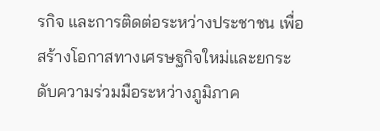รกิจ และการติดต่อระหว่างประชาชน เพื่อสร้างโอกาสทางเศรษฐกิจใหม่และยกระดับความร่วมมือระหว่างภูมิภาค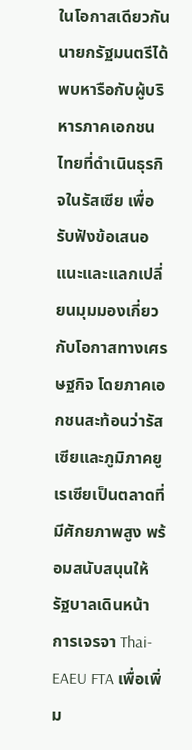ในโอกาสเดียวกัน นายกรัฐมนตรีได้พบหารือกับผู้บริหารภาคเอกชนไทยที่ดำเนินธุรกิจในรัสเซีย เพื่อรับฟังข้อเสนอแนะและแลกเปลี่ยนมุมมองเกี่ยวกับโอกาสทางเศรษฐกิจ โดยภาคเอกชนสะท้อนว่ารัสเซียและภูมิภาคยูเรเซียเป็นตลาดที่มีศักยภาพสูง พร้อมสนับสนุนให้รัฐบาลเดินหน้าการเจรจา Thai-EAEU FTA เพื่อเพิ่ม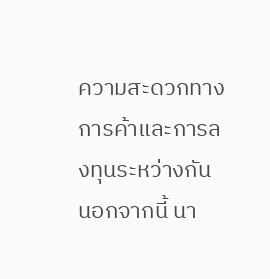ความสะดวกทางการค้าและการลงทุนระหว่างกัน
นอกจากนี้ นา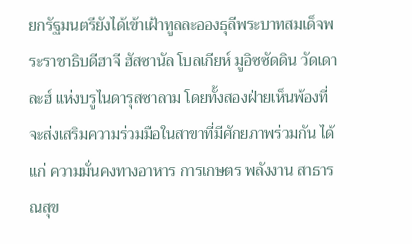ยกรัฐมนตรียังได้เข้าเฝ้าทูลละอองธุลีพระบาทสมเด็จพระราชาธิบดีฮาจี ฮัสซานัล โบลเกียห์ มูอิซซัดดิน วัดเดาละฮ์ แห่งบรูไนดารุสซาลาม โดยทั้งสองฝ่ายเห็นพ้องที่จะส่งเสริมความร่วมมือในสาขาที่มีศักยภาพร่วมกัน ได้แก่ ความมั่นคงทางอาหาร การเกษตร พลังงาน สาธารณสุข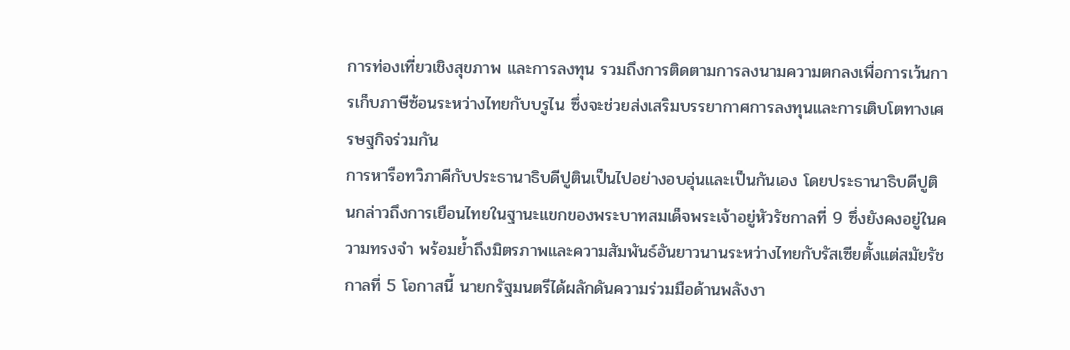การท่องเที่ยวเชิงสุขภาพ และการลงทุน รวมถึงการติดตามการลงนามความตกลงเพื่อการเว้นการเก็บภาษีซ้อนระหว่างไทยกับบรูไน ซึ่งจะช่วยส่งเสริมบรรยากาศการลงทุนและการเติบโตทางเศรษฐกิจร่วมกัน
การหารือทวิภาคีกับประธานาธิบดีปูตินเป็นไปอย่างอบอุ่นและเป็นกันเอง โดยประธานาธิบดีปูตินกล่าวถึงการเยือนไทยในฐานะแขกของพระบาทสมเด็จพระเจ้าอยู่หัวรัชกาลที่ 9 ซึ่งยังคงอยู่ในความทรงจำ พร้อมย้ำถึงมิตรภาพและความสัมพันธ์อันยาวนานระหว่างไทยกับรัสเซียตั้งแต่สมัยรัชกาลที่ 5 โอกาสนี้ นายกรัฐมนตรีได้ผลักดันความร่วมมือด้านพลังงา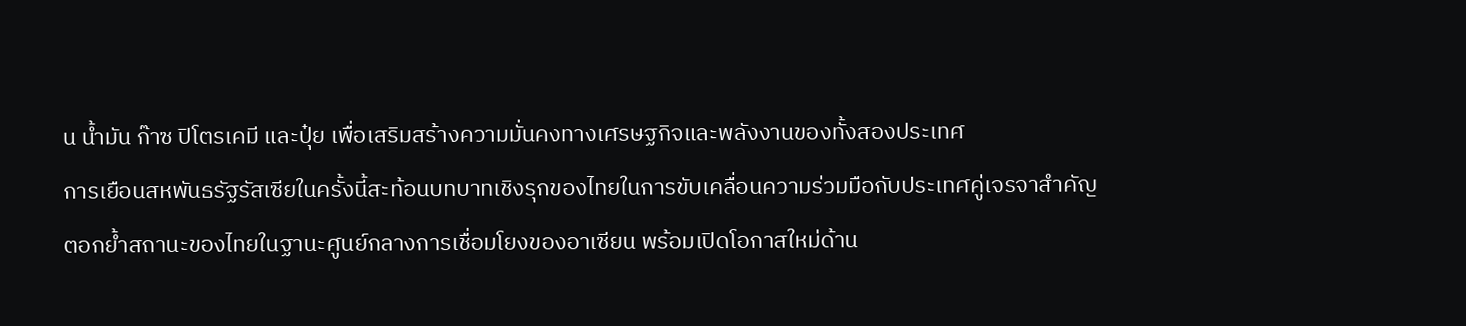น น้ำมัน ก๊าซ ปิโตรเคมี และปุ๋ย เพื่อเสริมสร้างความมั่นคงทางเศรษฐกิจและพลังงานของทั้งสองประเทศ
การเยือนสหพันธรัฐรัสเซียในครั้งนี้สะท้อนบทบาทเชิงรุกของไทยในการขับเคลื่อนความร่วมมือกับประเทศคู่เจรจาสำคัญ ตอกย้ำสถานะของไทยในฐานะศูนย์กลางการเชื่อมโยงของอาเซียน พร้อมเปิดโอกาสใหม่ด้าน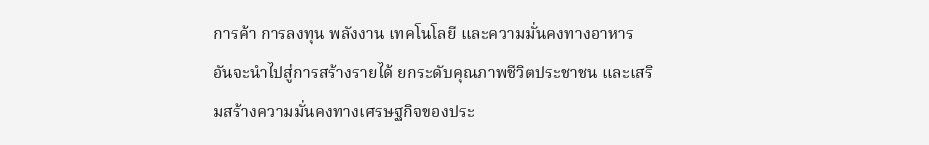การค้า การลงทุน พลังงาน เทคโนโลยี และความมั่นคงทางอาหาร อันจะนำไปสู่การสร้างรายได้ ยกระดับคุณภาพชีวิตประชาชน และเสริมสร้างความมั่นคงทางเศรษฐกิจของประ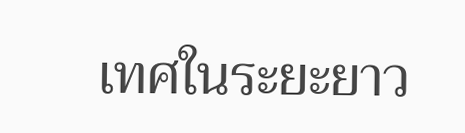เทศในระยะยาว